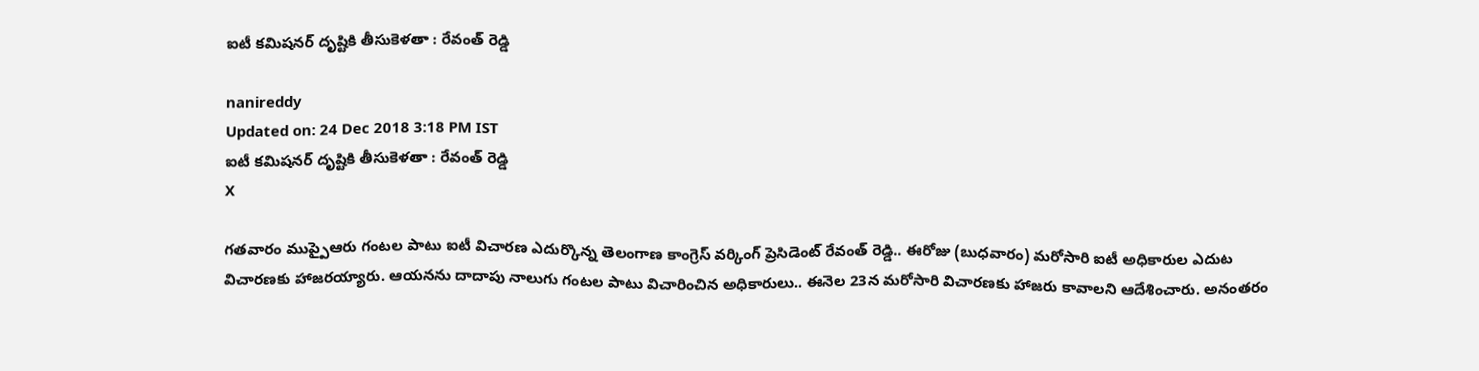ఐటీ కమిషనర్ దృష్టికి తీసుకెళతా : రేవంత్ రెడ్డి

nanireddy
Updated on: 24 Dec 2018 3:18 PM IST
ఐటీ కమిషనర్ దృష్టికి తీసుకెళతా : రేవంత్ రెడ్డి
X

గతవారం ముప్పైఆరు గంటల పాటు ఐటీ విచారణ ఎదుర్కొన్న తెలంగాణ కాంగ్రెస్ వర్కింగ్ ప్రెసిడెంట్ రేవంత్ రెడ్డి.. ఈరోజు (బుధవారం) మరోసారి ఐటీ అధికారుల ఎదుట విచారణకు హాజరయ్యారు. ఆయనను దాదాపు నాలుగు గంటల పాటు విచారించిన అధికారులు.. ఈనెల 23న మరోసారి విచారణకు హాజరు కావాలని ఆదేశించారు. అనంతరం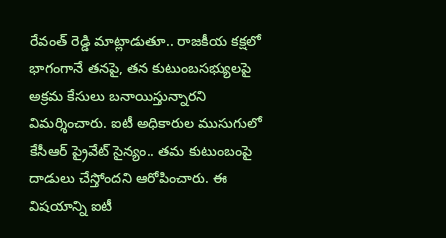రేవంత్ రెడ్డి మాట్లాడుతూ.. రాజకీయ కక్షలో భాగంగానే తనపై, తన కుటుంబసభ్యులపై అక్రమ కేసులు బనాయిస్తున్నారని విమర్శించారు. ఐటీ అధికారుల ముసుగులో కేసీఆర్ ప్రైవేట్ సైన్యం.. తమ కుటుంబంపై దాడులు చేస్తోందని ఆరోపించారు. ఈ విషయాన్ని ఐటీ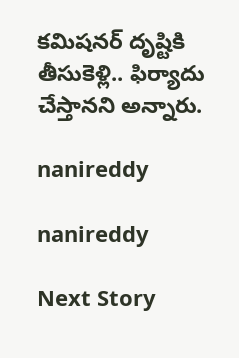కమిషనర్ దృష్టికి తీసుకెళ్లి.. ఫిర్యాదు చేస్తానని అన్నారు.

nanireddy

nanireddy

Next Story